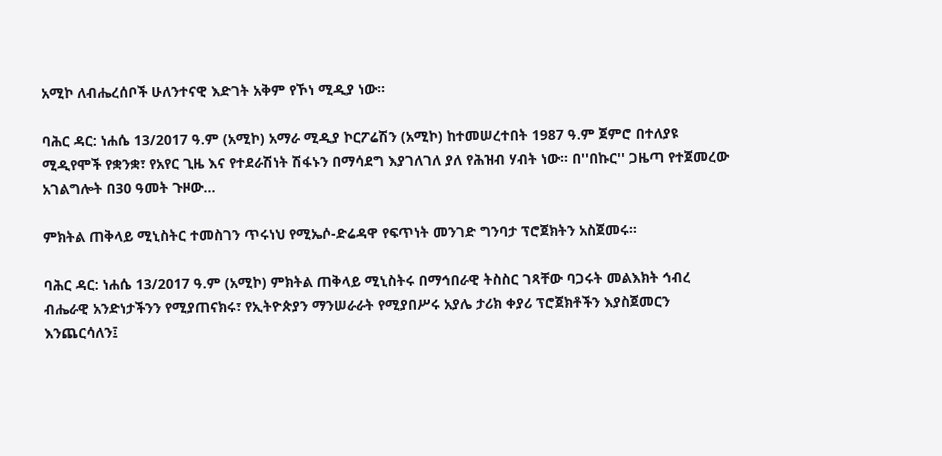አሚኮ ለብሔረሰቦች ሁለንተናዊ እድገት አቅም የኾነ ሚዲያ ነው።

ባሕር ዳር: ነሐሴ 13/2017 ዓ.ም (አሚኮ) አማራ ሚዲያ ኮርፖሬሽን (አሚኮ) ከተመሠረተበት 1987 ዓ.ም ጀምሮ በተለያዩ ሚዲየሞች የቋንቋ፣ የአየር ጊዜ እና የተደራሽነት ሽፋኑን በማሳደግ እያገለገለ ያለ የሕዝብ ሃብት ነው። በ''በኩር'' ጋዜጣ የተጀመረው አገልግሎት በ30 ዓመት ጉዞው...

ምክትል ጠቅላይ ሚኒስትር ተመስገን ጥሩነህ የሚኤሶ-ድሬዳዋ የፍጥነት መንገድ ግንባታ ፕሮጀክትን አስጀመሩ።

ባሕር ዳር: ነሐሴ 13/2017 ዓ.ም (አሚኮ) ምክትል ጠቅላይ ሚኒስትሩ በማኅበራዊ ትስስር ገጻቸው ባጋሩት መልእክት ኅብረ ብሔራዊ አንድነታችንን የሚያጠናክሩ፣ የኢትዮጵያን ማንሠራራት የሚያበሥሩ አያሌ ታሪክ ቀያሪ ፕሮጀክቶችን እያስጀመርን እንጨርሳለን፤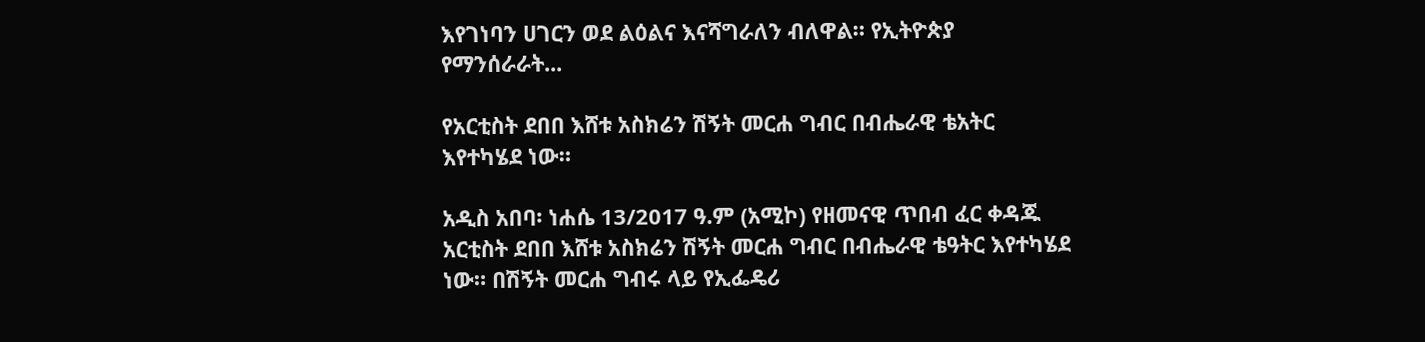እየገነባን ሀገርን ወደ ልዕልና እናሻግራለን ብለዋል። የኢትዮጵያ የማንሰራራት...

የአርቲስት ደበበ እሸቱ አስክሬን ሽኝት መርሐ ግብር በብሔራዊ ቴአትር እየተካሄደ ነው።

አዲስ አበባ፡ ነሐሴ 13/2017 ዓ.ም (አሚኮ) የዘመናዊ ጥበብ ፈር ቀዳጁ አርቲስት ደበበ እሸቱ አስክሬን ሽኝት መርሐ ግብር በብሔራዊ ቴዓትር እየተካሄደ ነው። በሽኝት መርሐ ግብሩ ላይ የኢፌዴሪ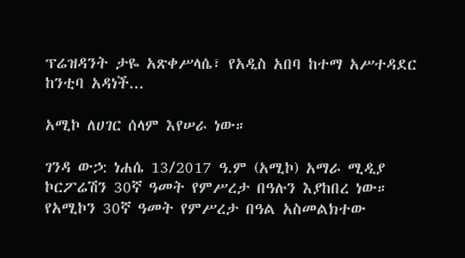ፕሬዝዳንት ታዬ አጽቀሥላሴ፣ የአዲስ አበባ ከተማ አሥተዳደር ከንቲባ አዳነች...

አሚኮ ለሀገር ሰላም እየሠራ ነው።

ገንዳ ውኃ: ነሐሴ 13/2017 ዓ.ም (አሚኮ) አማራ ሚዲያ ኮርፖሬሽን 30ኛ ዓመት የምሥረታ በዓሉን እያከበረ ነው። የአሚኮን 30ኛ ዓመት የምሥረታ በዓል አስመልክተው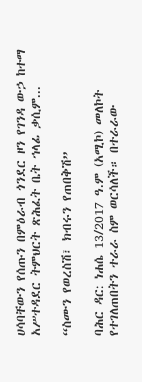ሀሳባቸውን የሰጡን በምዕራብ ጎንደር ዞን የገንዳ ውኃ ከተማ አሥተዳደር ትምህርት ጽሕፈት ቤት ኀላፊ ቃሲም...

“ስሙን የወረስሽ፣ ክብሩን የጠበቅሽ”

ባሕር ዳር: ነሐሴ 13/2017 ዓ.ም (አሚኮ) መለኮት የተገለጠበትን ተራራ ስም ወርሳለች። በተራራው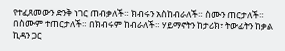የተፈጸመውን ድንቅ ነገር ጠብቃለች። ክብሩን አስከብራለች። ስሙን ጠርታለች። በስሙም ተጠርታለች። በክብሩም ከብራለች። ሃይማኖትን ከታሪክ፣ ትውፊትን ከቃል ኪዳን ጋር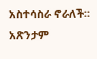አስተሳስራ ኖራለች። አጽንታም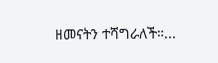ዘመናትን ተሻግራለች።...